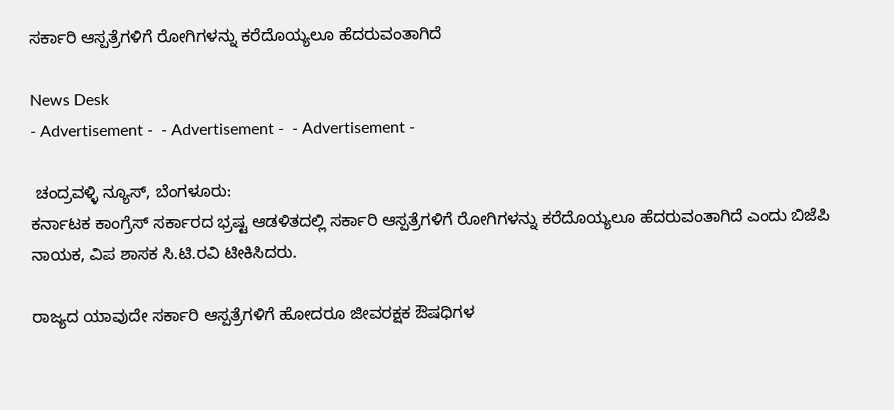ಸರ್ಕಾರಿ ಆಸ್ಪತ್ರೆಗಳಿಗೆ ರೋಗಿಗಳನ್ನು ಕರೆದೊಯ್ಯಲೂ ಹೆದರುವಂತಾಗಿದೆ

News Desk
- Advertisement -  - Advertisement -  - Advertisement -

 ಚಂದ್ರವಳ್ಳಿ ನ್ಯೂಸ್, ಬೆಂಗಳೂರು:
ಕರ್ನಾಟಕ ಕಾಂಗ್ರೆಸ್ ಸರ್ಕಾರದ ಭ್ರಷ್ಟ ಆಡಳಿತದಲ್ಲಿ ಸರ್ಕಾರಿ ಆಸ್ಪತ್ರೆಗಳಿಗೆ ರೋಗಿಗಳನ್ನು ಕರೆದೊಯ್ಯಲೂ ಹೆದರುವಂತಾಗಿದೆ ಎಂದು ಬಿಜೆಪಿ ನಾಯಕ, ವಿಪ ಶಾಸಕ ಸಿ.ಟಿ.ರವಿ ಟೀಕಿಸಿದರು.

ರಾಜ್ಯದ ಯಾವುದೇ ಸರ್ಕಾರಿ ಆಸ್ಪತ್ರೆಗಳಿಗೆ ಹೋದರೂ ಜೀವರಕ್ಷಕ ಔಷಧಿಗಳ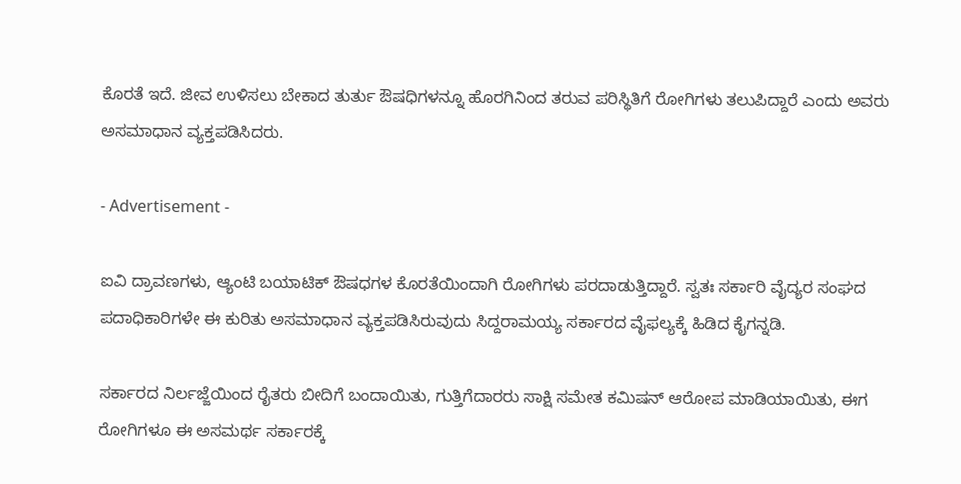ಕೊರತೆ ಇದೆ. ಜೀವ ಉಳಿಸಲು ಬೇಕಾದ ತುರ್ತು ಔಷಧಿಗಳನ್ನೂ ಹೊರಗಿನಿಂದ ತರುವ ಪರಿಸ್ಥಿತಿಗೆ ರೋಗಿಗಳು ತಲುಪಿದ್ದಾರೆ ಎಂದು ಅವರು ಅಸಮಾಧಾನ ವ್ಯಕ್ತಪಡಿಸಿದರು.

- Advertisement -

ಐವಿ ದ್ರಾವಣಗಳು, ಆ್ಯಂಟಿ ಬಯಾಟಿಕ್ ಔಷಧಗಳ ಕೊರತೆಯಿಂದಾಗಿ ರೋಗಿಗಳು ಪರದಾಡುತ್ತಿದ್ದಾರೆ. ಸ್ವತಃ ಸರ್ಕಾರಿ ವೈದ್ಯರ ಸಂಘದ ಪದಾಧಿಕಾರಿಗಳೇ ಈ ಕುರಿತು ಅಸಮಾಧಾನ ವ್ಯಕ್ತಪಡಿಸಿರುವುದು ಸಿದ್ದರಾಮಯ್ಯ ಸರ್ಕಾರದ ವೈಫಲ್ಯಕ್ಕೆ ಹಿಡಿದ ಕೈಗನ್ನಡಿ.

ಸರ್ಕಾರದ ನಿರ್ಲಜ್ಜೆಯಿಂದ ರೈತರು ಬೀದಿಗೆ ಬಂದಾಯಿತು, ಗುತ್ತಿಗೆದಾರರು ಸಾಕ್ಷಿ ಸಮೇತ ಕಮಿಷನ್ ಆರೋಪ ಮಾಡಿಯಾಯಿತು, ಈಗ ರೋಗಿಗಳೂ ಈ ಅಸಮರ್ಥ ಸರ್ಕಾರಕ್ಕೆ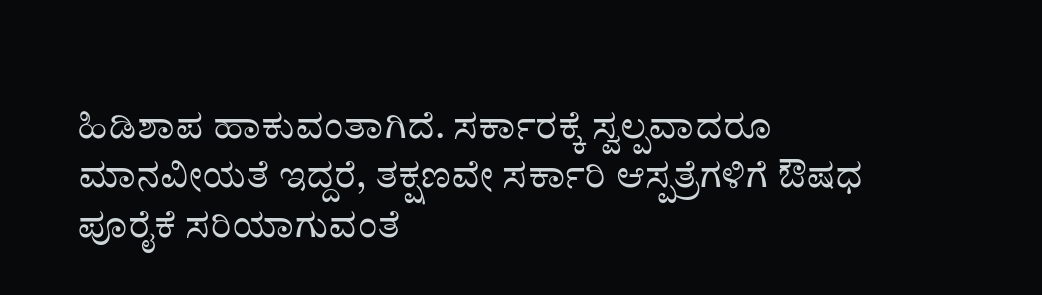ಹಿಡಿಶಾಪ ಹಾಕುವಂತಾಗಿದೆ. ಸರ್ಕಾರಕ್ಕೆ ಸ್ವಲ್ಪವಾದರೂ ಮಾನವೀಯತೆ ಇದ್ದರೆ, ತಕ್ಷಣವೇ ಸರ್ಕಾರಿ ಆಸ್ಪತ್ರೆಗಳಿಗೆ ಔಷಧ ಪೂರೈಕೆ ಸರಿಯಾಗುವಂತೆ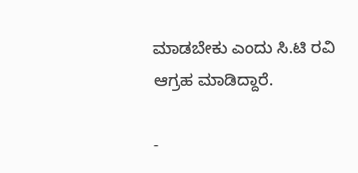ಮಾಡಬೇಕು ಎಂದು ಸಿ.ಟಿ ರವಿ ಆಗ್ರಹ ಮಾಡಿದ್ದಾರೆ.

-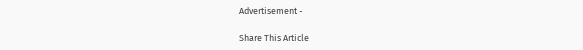Advertisement -

Share This Article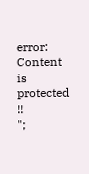error: Content is protected !!
";